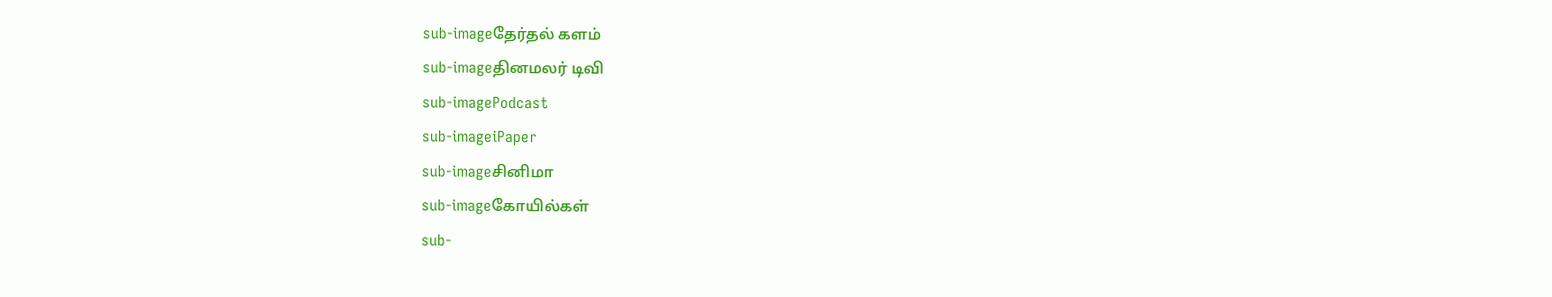sub-imageதேர்தல் களம்
sub-imageதினமலர் டிவி
sub-imagePodcast
sub-imageiPaper
sub-imageசினிமா
sub-imageகோயில்கள்
sub-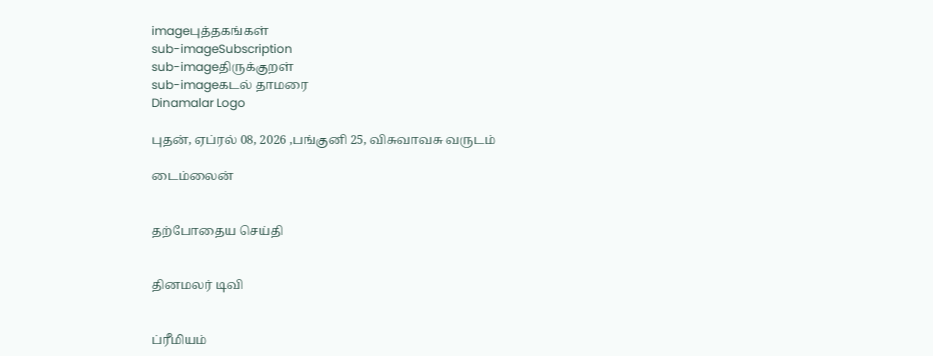imageபுத்தகங்கள்
sub-imageSubscription
sub-imageதிருக்குறள்
sub-imageகடல் தாமரை
Dinamalar Logo

புதன், ஏப்ரல் 08, 2026 ,பங்குனி 25, விசுவாவசு வருடம்

டைம்லைன்


தற்போதைய செய்தி


தினமலர் டிவி


ப்ரீமியம்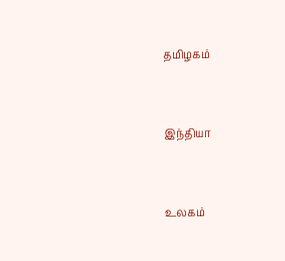தமிழகம்


இந்தியா


உலகம்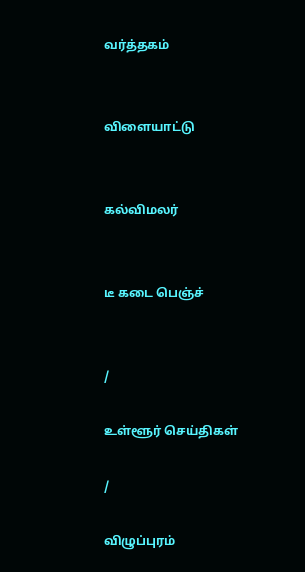வர்த்தகம்


விளையாட்டு


கல்விமலர்


டீ கடை பெஞ்ச்


/

உள்ளூர் செய்திகள்

/

விழுப்புரம்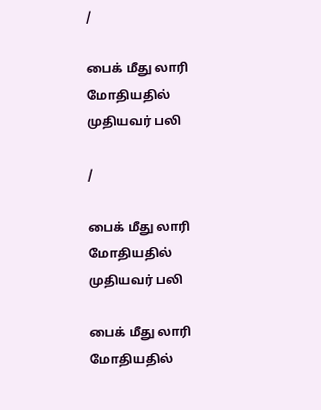/

பைக் மீது லாரி மோதியதில் முதியவர் பலி

/

பைக் மீது லாரி மோதியதில் முதியவர் பலி

பைக் மீது லாரி மோதியதில்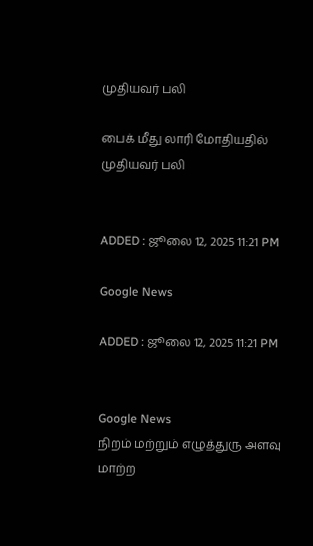முதியவர் பலி

பைக் மீது லாரி மோதியதில் முதியவர் பலி


ADDED : ஜூலை 12, 2025 11:21 PM

Google News

ADDED : ஜூலை 12, 2025 11:21 PM


Google News
நிறம் மற்றும் எழுத்துரு அளவு மாற்ற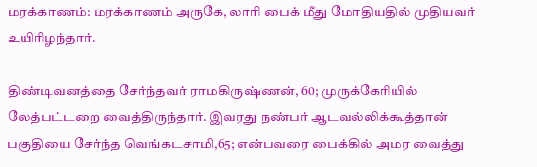மரக்காணம்: மரக்காணம் அருகே, லாரி பைக் மீது மோதியதில் முதியவர் உயிரிழந்தார்.

திண்டிவனத்தை சேர்ந்தவர் ராமகிருஷ்ணன், 60; முருக்கேரியில் லேத்பட்டறை வைத்திருந்தார். இவரது நண்பர் ஆடவல்லிக்கூத்தான் பகுதியை சேர்ந்த வெங்கடசாமி,65; என்பவரை பைக்கில் அமர வைத்து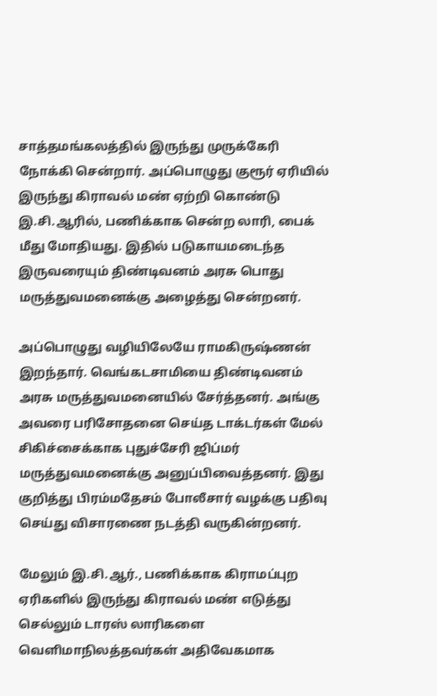சாத்தமங்கலத்தில் இருந்து முருக்கேரி நோக்கி சென்றார். அப்பொழுது குரூர் ஏரியில் இருந்து கிராவல் மண் ஏற்றி கொண்டு இ.சி.ஆரில், பணிக்காக சென்ற லாரி, பைக் மீது மோதியது. இதில் படுகாயமடைந்த இருவரையும் திண்டிவனம் அரசு பொது மருத்துவமனைக்கு அழைத்து சென்றனர்.

அப்பொழுது வழியிலேயே ராமகிருஷ்ணன் இறந்தார். வெங்கடசாமியை திண்டிவனம் அரசு மருத்துவமனையில் சேர்த்தனர். அங்கு அவரை பரிசோதனை செய்த டாக்டர்கள் மேல் சிகிச்சைக்காக புதுச்சேரி ஜிப்மர் மருத்துவமனைக்கு அனுப்பிவைத்தனர். இது குறித்து பிரம்மதேசம் போலீசார் வழக்கு பதிவு செய்து விசாரணை நடத்தி வருகின்றனர்.

மேலும் இ.சி.ஆர்., பணிக்காக கிராமப்புற ஏரிகளில் இருந்து கிராவல் மண் எடுத்து செல்லும் டாரஸ் லாரிகளை வெளிமாநிலத்தவர்கள் அதிவேகமாக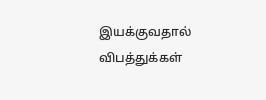இயக்குவதால் விபத்துக்கள்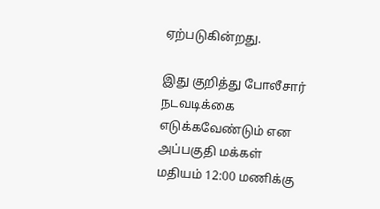ஏற்படுகின்றது.

இது குறித்து போலீசார் நடவடிக்கை எடுக்கவேண்டும் என அப்பகுதி மக்கள் மதியம் 12:00 மணிக்கு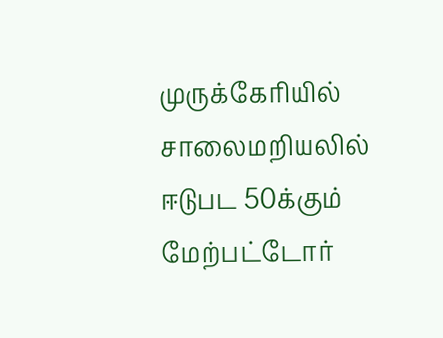முருக்கேரியில் சாலைமறியலில் ஈடுபட 50க்கும் மேற்பட்டோர்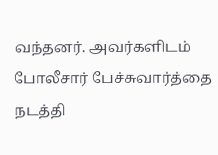வந்தனர். அவர்களிடம் போலீசார் பேச்சுவார்த்தை நடத்தி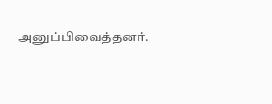அனுப்பிவைத்தனர்.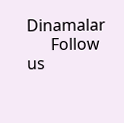Dinamalar
      Follow us